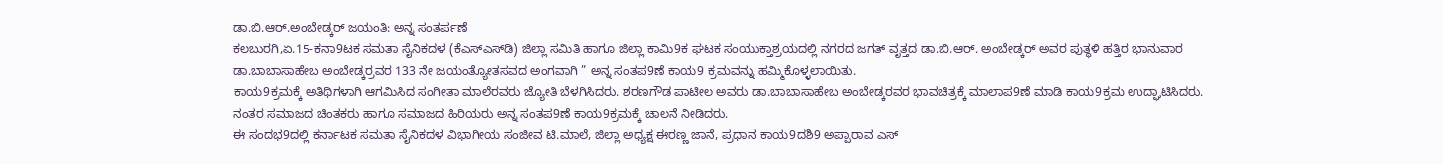ಡಾ.ಬಿ.ಆರ್.ಅಂಬೇಡ್ಕರ್ ಜಯಂತಿ: ಅನ್ನ ಸಂತರ್ಪಣೆ
ಕಲಬುರಗಿ,ಏ.15-ಕನಾ9ಟಕ ಸಮತಾ ಸೈನಿಕದಳ (ಕೆಎಸ್‍ಎಸ್‍ಡಿ) ಜಿಲ್ಲಾ ಸಮಿತಿ ಹಾಗೂ ಜಿಲ್ಲಾ ಕಾಮಿ9ಕ ಘಟಕ ಸಂಯುಕ್ತಾಶ್ರಯದಲ್ಲಿ ನಗರದ ಜಗತ್ ವೃತ್ತದ ಡಾ.ಬಿ.ಆರ್. ಅಂಬೇಡ್ಕರ್ ಅವರ ಪುತ್ಥಳಿ ಹತ್ತಿರ ಭಾನುವಾರ ಡಾ.ಬಾಬಾಸಾಹೇಬ ಅಂಬೇಡ್ಕರ್‍ರವರ 133 ನೇ ಜಯಂತ್ಯೋತಸವದ ಅಂಗವಾಗಿ ” ಅನ್ನ ಸಂತಪ9ಣೆ ಕಾಯ9 ಕ್ರಮವನ್ನು ಹಮ್ಮಿಕೊಳ್ಳಲಾಯಿತು.
ಕಾಯ9ಕ್ರಮಕ್ಕೆ ಅತಿಥಿಗಳಾಗಿ ಆಗಮಿಸಿದ ಸಂಗೀತಾ ಮಾಲೆರವರು ಜ್ಯೋತಿ ಬೆಳಗಿಸಿದರು. ಶರಣಗೌಡ ಪಾಟೀಲ ಅವರು ಡಾ.ಬಾಬಾಸಾಹೇಬ ಅಂಬೇಡ್ಕರವರ ಭಾವಚಿತ್ರಕ್ಕೆ ಮಾಲಾಪ9ಣೆ ಮಾಡಿ ಕಾಯ9ಕ್ರಮ ಉದ್ಘಾಟಿಸಿದರು. ನಂತರ ಸಮಾಜದ ಚಿಂತಕರು ಹಾಗೂ ಸಮಾಜದ ಹಿರಿಯರು ಅನ್ನ ಸಂತಪ9ಣೆ ಕಾಯ9ಕ್ರಮಕ್ಕೆ ಚಾಲನೆ ನೀಡಿದರು.
ಈ ಸಂದಭ9ದಲ್ಲಿ ಕರ್ನಾಟಕ ಸಮತಾ ಸೈನಿಕದಳ ವಿಭಾಗೀಯ ಸಂಜೀವ ಟಿ.ಮಾಲೆ, ಜಿಲ್ಲಾ ಅಧ್ಯಕ್ಷ ಈರಣ್ಣ ಜಾನೆ, ಪ್ರಧಾನ ಕಾಯ9ದಶಿ9 ಅಪ್ಪಾರಾವ ಎಸ್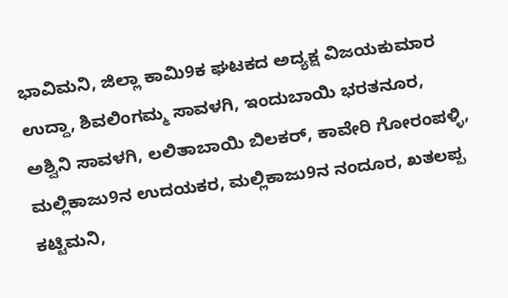ಭಾವಿಮನಿ, ಜಿಲ್ಲಾ ಕಾಮಿ9ಕ ಘಟಕದ ಅದ್ಯಕ್ಷ ವಿಜಯಕುಮಾರ ಉದ್ದಾ, ಶಿವಲಿಂಗಮ್ಮ ಸಾವಳಗಿ, ಇಂದುಬಾಯಿ ಭರತನೂರ, ಅಶ್ವಿನಿ ಸಾವಳಗಿ, ಲಲಿತಾಬಾಯಿ ಬಿಲಕರ್, ಕಾವೇರಿ ಗೋರಂಪಳ್ಳಿ, ಮಲ್ಲಿಕಾಜು9ನ ಉದಯಕರ, ಮಲ್ಲಿಕಾಜು9ನ ನಂದೂರ, ಖತಲಪ್ಪ ಕಟ್ಟಿಮನಿ,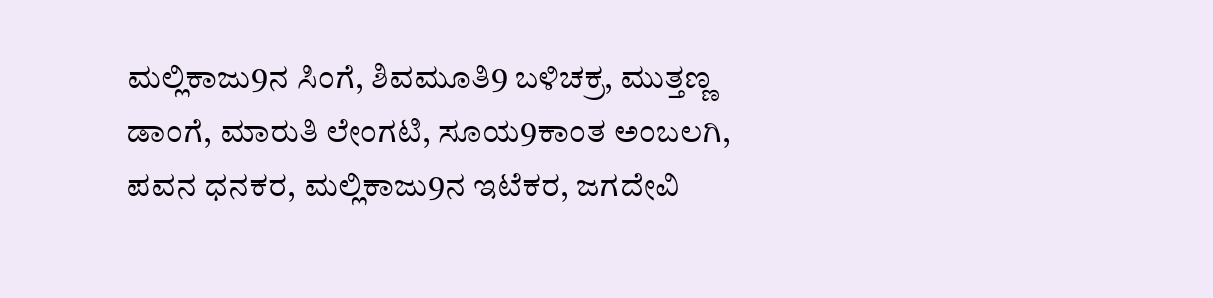ಮಲ್ಲಿಕಾಜು9ನ ಸಿಂಗೆ, ಶಿವಮೂತಿ9 ಬಳಿಚಕ್ರ, ಮುತ್ತಣ್ಣ ಡಾಂಗೆ, ಮಾರುತಿ ಲೇಂಗಟಿ, ಸೂಯ9ಕಾಂತ ಅಂಬಲಗಿ, ಪವನ ಧನಕರ, ಮಲ್ಲಿಕಾಜು9ನ ಇಟೆಕರ, ಜಗದೇವಿ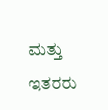ಮತ್ತು ಇತರರು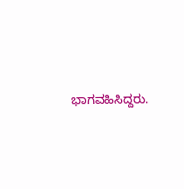ಭಾಗವಹಿಸಿದ್ದರು.